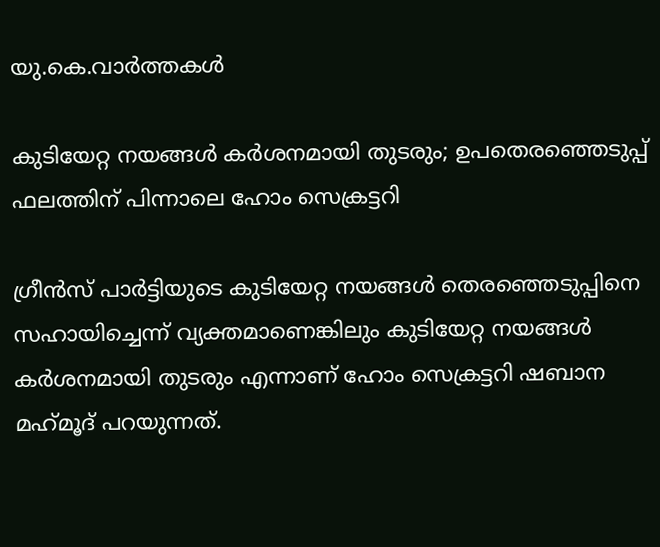യു.കെ.വാര്‍ത്തകള്‍

കുടിയേറ്റ നയങ്ങള്‍ കര്‍ശനമായി തുടരും; ഉപതെരഞ്ഞെടുപ്പ് ഫലത്തിന് പിന്നാലെ ഹോം സെക്രട്ടറി

ഗ്രീന്‍സ് പാര്‍ട്ടിയുടെ കുടിയേറ്റ നയങ്ങള്‍ തെരഞ്ഞെടുപ്പിനെ സഹായിച്ചെന്ന് വ്യക്തമാണെങ്കിലും കുടിയേറ്റ നയങ്ങള്‍ കര്‍ശനമായി തുടരും എന്നാണ് ഹോം സെക്രട്ടറി ഷബാന മഹ്‌മൂദ് പറയുന്നത്.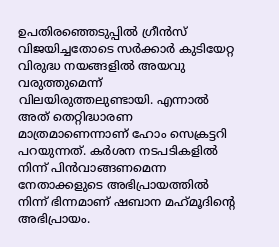ഉപതിരഞ്ഞെടുപ്പില്‍ ഗ്രീന്‍സ് വിജയിച്ചതോടെ സര്‍ക്കാര്‍ കുടിയേറ്റ വിരുദ്ധ നയങ്ങളില്‍ അയവു വരുത്തുമെന്ന് വിലയിരുത്തലുണ്ടായി. എന്നാല്‍ അത് തെറ്റിദ്ധാരണ മാത്രമാണെന്നാണ് ഹോം സെക്രട്ടറി പറയുന്നത്. കര്‍ശന നടപടികളില്‍ നിന്ന് പിന്‍വാങ്ങണമെന്ന നേതാക്കളുടെ അഭിപ്രായത്തില്‍ നിന്ന് ഭിന്നമാണ് ഷബാന മഹ്‌മൂദിന്റെ അഭിപ്രായം.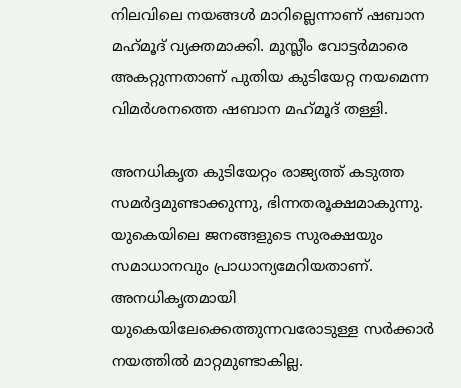നിലവിലെ നയങ്ങള്‍ മാറില്ലെന്നാണ് ഷബാന മഹ്‌മൂദ് വ്യക്തമാക്കി. മുസ്ലീം വോട്ടര്‍മാരെ അകറ്റുന്നതാണ് പുതിയ കുടിയേറ്റ നയമെന്ന വിമര്‍ശനത്തെ ഷബാന മഹ്‌മൂദ് തള്ളി.

അനധികൃത കുടിയേറ്റം രാജ്യത്ത് കടുത്ത സമര്‍ദ്ദമുണ്ടാക്കുന്നു, ഭിന്നതരൂക്ഷമാകുന്നു. യുകെയിലെ ജനങ്ങളുടെ സുരക്ഷയും സമാധാനവും പ്രാധാന്യമേറിയതാണ്. അനധികൃതമായി യുകെയിലേക്കെത്തുന്നവരോടുള്ള സര്‍ക്കാര്‍ നയത്തില്‍ മാറ്റമുണ്ടാകില്ല.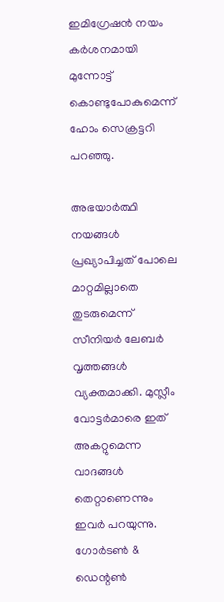ഇമിഗ്രേഷന്‍ നയം കര്‍ശനമായി മുന്നോട്ട് കൊണ്ടുപോകുമെന്ന് ഹോം സെക്രട്ടറി പറഞ്ഞു.

അഭയാര്‍ത്ഥി നയങ്ങള്‍ പ്രഖ്യാപിച്ചത് പോലെ മാറ്റമില്ലാതെ തുടരുമെന്ന് സീനിയര്‍ ലേബര്‍ വൃത്തങ്ങള്‍ വ്യക്തമാക്കി. മുസ്ലീം വോട്ടര്‍മാരെ ഇത് അകറ്റുമെന്ന വാദങ്ങള്‍ തെറ്റാണെന്നും ഇവര്‍ പറയുന്നു. ഗോര്‍ടണ്‍ & ഡെന്റണ്‍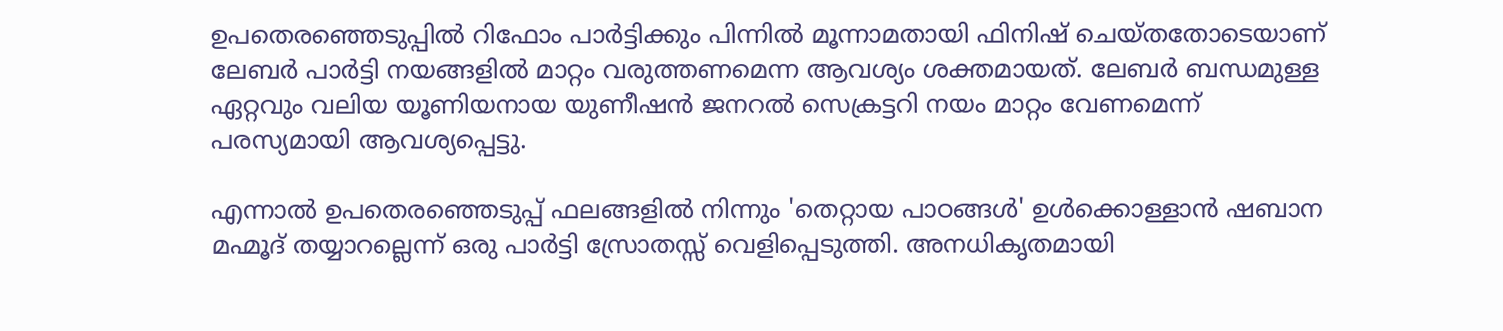ഉപതെരഞ്ഞെടുപ്പില്‍ റിഫോം പാര്‍ട്ടിക്കും പിന്നില്‍ മൂന്നാമതായി ഫിനിഷ് ചെയ്തതോടെയാണ് ലേബര്‍ പാര്‍ട്ടി നയങ്ങളില്‍ മാറ്റം വരുത്തണമെന്ന ആവശ്യം ശക്തമായത്. ലേബര്‍ ബന്ധമുള്ള ഏറ്റവും വലിയ യൂണിയനായ യുണീഷന്‍ ജനറല്‍ സെക്രട്ടറി നയം മാറ്റം വേണമെന്ന് പരസ്യമായി ആവശ്യപ്പെട്ടു.

എന്നാല്‍ ഉപതെരഞ്ഞെടുപ്പ് ഫലങ്ങളില്‍ നിന്നും 'തെറ്റായ പാഠങ്ങള്‍' ഉള്‍ക്കൊള്ളാന്‍ ഷബാന മഹ്മൂദ് തയ്യാറല്ലെന്ന് ഒരു പാര്‍ട്ടി സ്രോതസ്സ് വെളിപ്പെടുത്തി. അനധികൃതമായി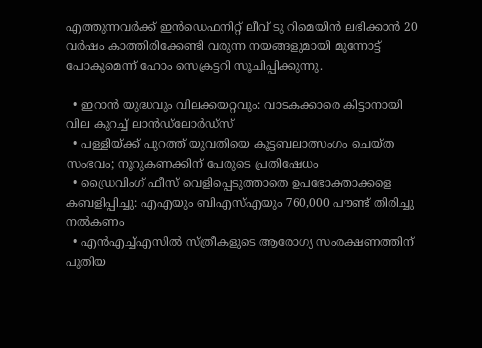എത്തുന്നവര്‍ക്ക് ഇന്‍ഡെഫനിറ്റ് ലീവ് ടു റിമെയിന്‍ ലഭിക്കാന്‍ 20 വര്‍ഷം കാത്തിരിക്കേണ്ടി വരുന്ന നയങ്ങളുമായി മുന്നോട്ട് പോകുമെന്ന് ഹോം സെക്രട്ടറി സൂചിപ്പിക്കുന്നു.

  • ഇറാന്‍ യുദ്ധവും വിലക്കയറ്റവും: വാടകക്കാരെ കിട്ടാനായി വില കുറച്ച് ലാന്‍ഡ്‌ലോര്‍ഡ്‌സ്
  • പള്ളിയ്ക്ക് പുറത്ത് യുവതിയെ കൂട്ടബലാത്സംഗം ചെയ്ത സംഭവം; നൂറുകണക്കിന് പേരുടെ പ്രതിഷേധം
  • ഡ്രൈവിംഗ് ഫീസ് വെളിപ്പെടുത്താതെ ഉപഭോക്താക്കളെ കബളിപ്പിച്ചു: എഎയും ബിഎസ്എയും 760,000 പൗണ്ട് തിരിച്ചു നല്‍കണം
  • എന്‍എച്ച്എസില്‍ സ്ത്രീകളുടെ ആരോഗ്യ സംരക്ഷണത്തിന് പുതിയ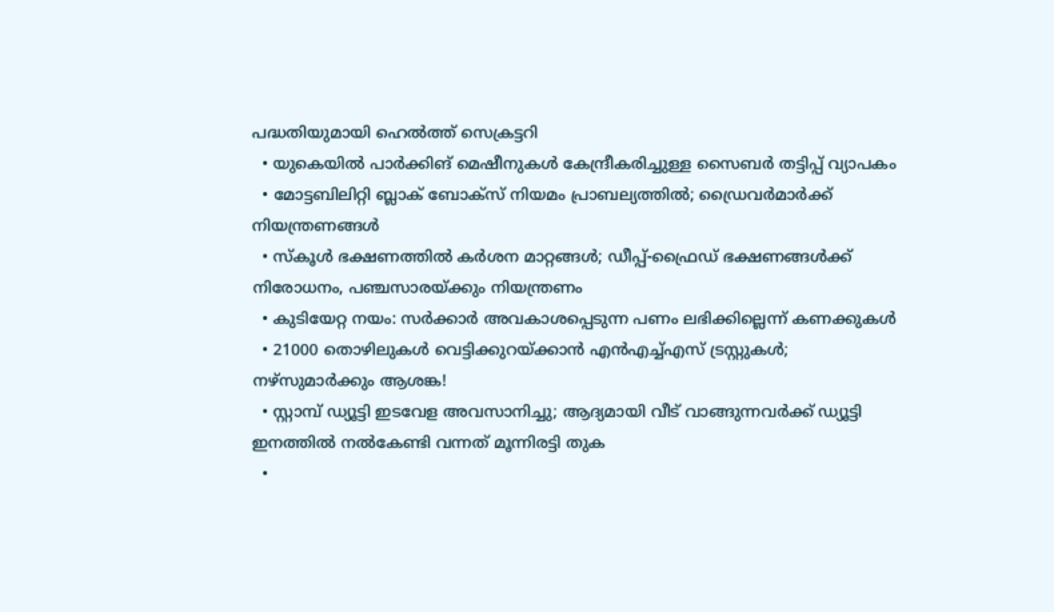പദ്ധതിയുമായി ഹെല്‍ത്ത് സെക്രട്ടറി
  • യുകെയില്‍ പാര്‍ക്കിങ് മെഷീനുകള്‍ കേന്ദ്രീകരിച്ചുള്ള സൈബര്‍ തട്ടിപ്പ് വ്യാപകം
  • മോട്ടബിലിറ്റി ബ്ലാക് ബോക്‌സ് നിയമം പ്രാബല്യത്തില്‍; ഡ്രൈവര്‍മാര്‍ക്ക് നിയന്ത്രണങ്ങള്‍
  • സ്കൂള്‍ ഭക്ഷണത്തില്‍ കര്‍ശന മാറ്റങ്ങള്‍; ഡീപ്പ്-ഫ്രൈഡ് ഭക്ഷണങ്ങള്‍ക്ക് നിരോധനം, പഞ്ചസാരയ്ക്കും നിയന്ത്രണം
  • കുടിയേറ്റ നയം: സര്‍ക്കാര്‍ അവകാശപ്പെടുന്ന പണം ലഭിക്കില്ലെന്ന് കണക്കുകള്‍
  • 21000 തൊഴിലുകള്‍ വെട്ടിക്കുറയ്ക്കാന്‍ എന്‍എച്ച്എസ് ട്രസ്റ്റുകള്‍; നഴ്‌സുമാര്‍ക്കും ആശങ്ക!
  • സ്റ്റാമ്പ് ഡ്യൂട്ടി ഇടവേള അവസാനിച്ചു; ആദ്യമായി വീട് വാങ്ങുന്നവര്‍ക്ക് ഡ്യൂട്ടി ഇനത്തില്‍ നല്‍കേണ്ടി വന്നത് മൂന്നിരട്ടി തുക
  •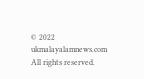© 2022 ukmalayalamnews.com All rights reserved.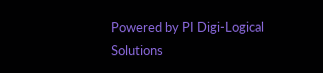Powered by PI Digi-Logical Solutions